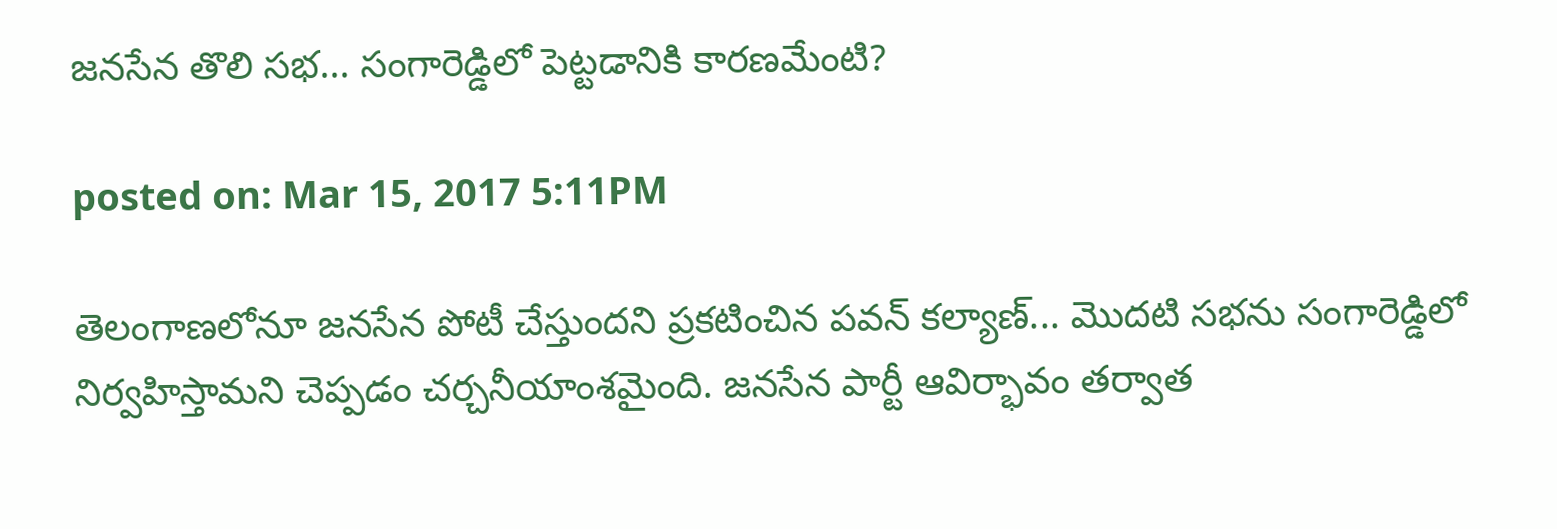జనసేన తొలి సభ... సంగారెడ్డిలో పెట్టడానికి కారణమేంటి?

posted on: Mar 15, 2017 5:11PM

తెలంగాణలోనూ జనసేన పోటీ చేస్తుందని ప్రకటించిన పవన్ కల్యాణ్‌... మొదటి సభను సంగారెడ్డిలో నిర్వహిస్తామని చెప్పడం చర్చనీయాంశమైంది. జనసేన పార్టీ ఆవిర్భావం తర్వాత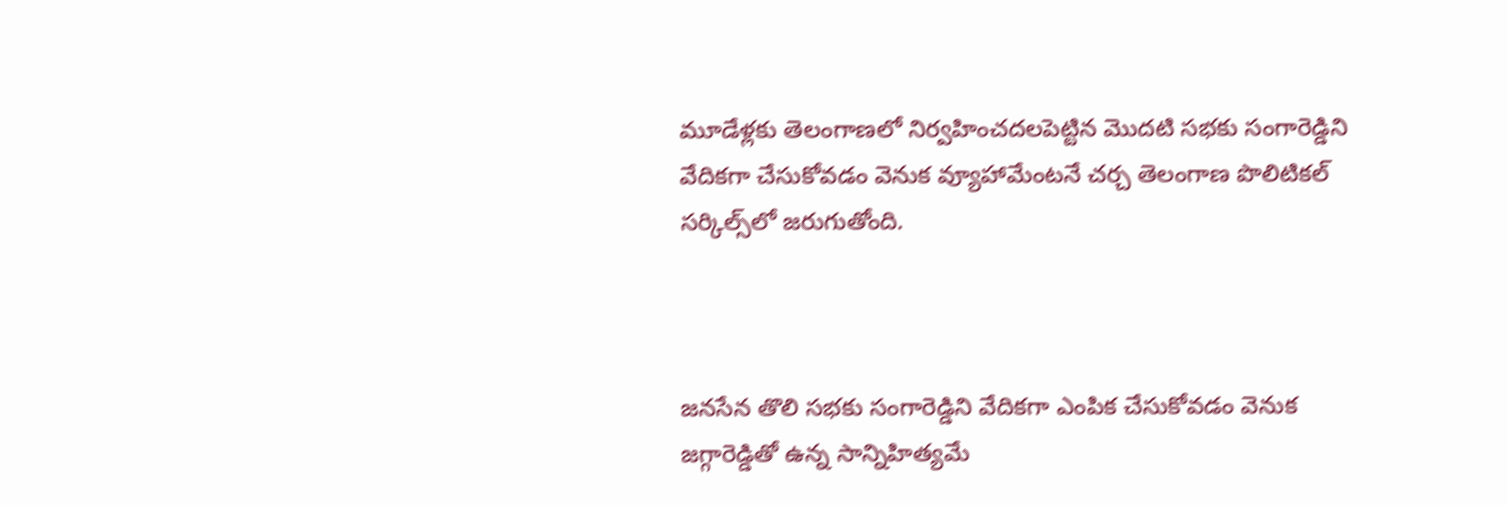మూడేళ్లకు తెలంగాణలో నిర్వహించదలపెట్టిన మొదటి సభకు సంగారెడ్డిని వేదికగా చేసుకోవడం వెనుక వ్యూహామేంటనే చర్చ తెలంగాణ పొలిటికల్‌ సర్కిల్స్‌లో జరుగుతోంది.



జనసేన తొలి సభకు సంగారెడ్డిని వేదికగా ఎంపిక చేసుకోవడం వెనుక జగ్గారెడ్డితో ఉన్న సాన్నిహిత్యమే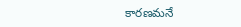కారణమనే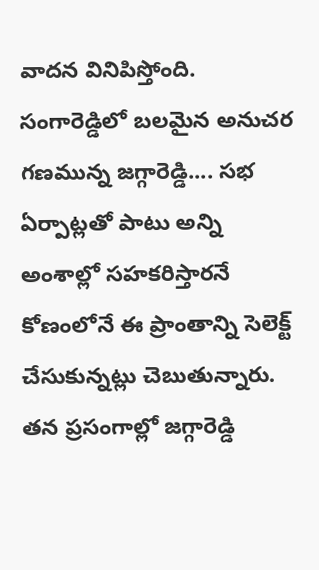వాదన వినిపిస్తోంది. సంగారెడ్డిలో బలమైన అనుచర గణమున్న జగ్గారెడ్డి.... సభ ఏర్పాట్లతో పాటు అన్ని అంశాల్లో సహకరిస్తారనే కోణంలోనే ఈ ప్రాంతాన్ని సెలెక్ట్‌ చేసుకున్నట్లు చెబుతున్నారు. తన ప్రసంగాల్లో జగ్గారెడ్డి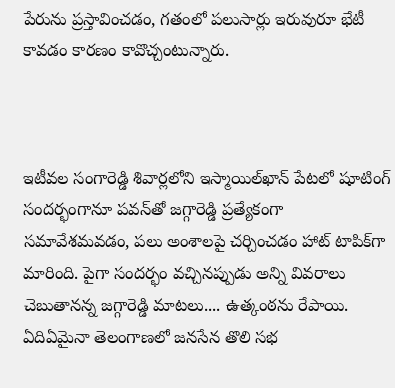పేరును ప్రస్తావించడం, గతంలో పలుసార్లు ఇరువురూ భేటీ కావడం కారణం కావొచ్చంటున్నారు.



ఇటీవల సంగారెడ్డి శివార్లలోని ఇస్మాయిల్‌ఖాన్‌ పేటలో షూటింగ్‌ సందర్భంగానూ పవన్‌‌తో జగ్గారెడ్డి ప్రత్యేకంగా సమావేశమవడం, పలు అంశాలపై చర్చించడం హాట్‌ టాపిక్‌గా మారింది. పైగా సందర్భం వచ్చినప్పుడు అన్ని వివరాలు చెబుతానన్న జగ్గారెడ్డి మాటలు.... ఉత్కంఠను రేపాయి. ఏదిఏమైనా తెలంగాణలో జనసేన తొలి సభ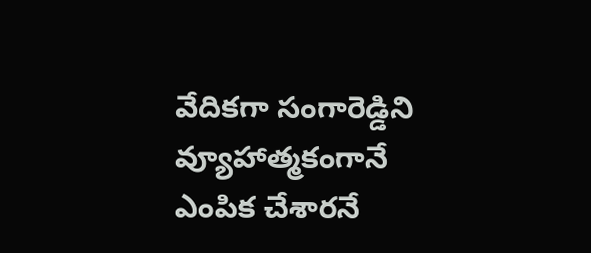వేదికగా సంగారెడ్డిని వ్యూహాత్మకంగానే ఎంపిక చేశారనే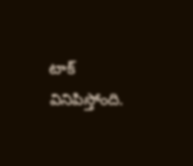టాక్‌ వినిపిస్తోంది.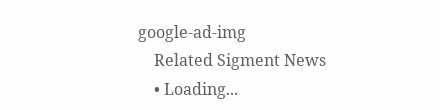google-ad-img
    Related Sigment News
    • Loading...